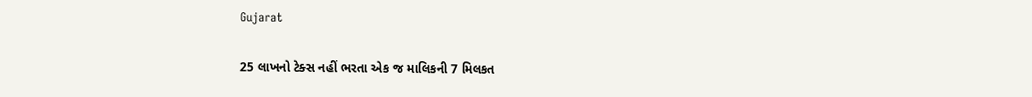Gujarat

25 લાખનો ટેક્સ નહીં ભરતા એક જ માલિકની 7 મિલકત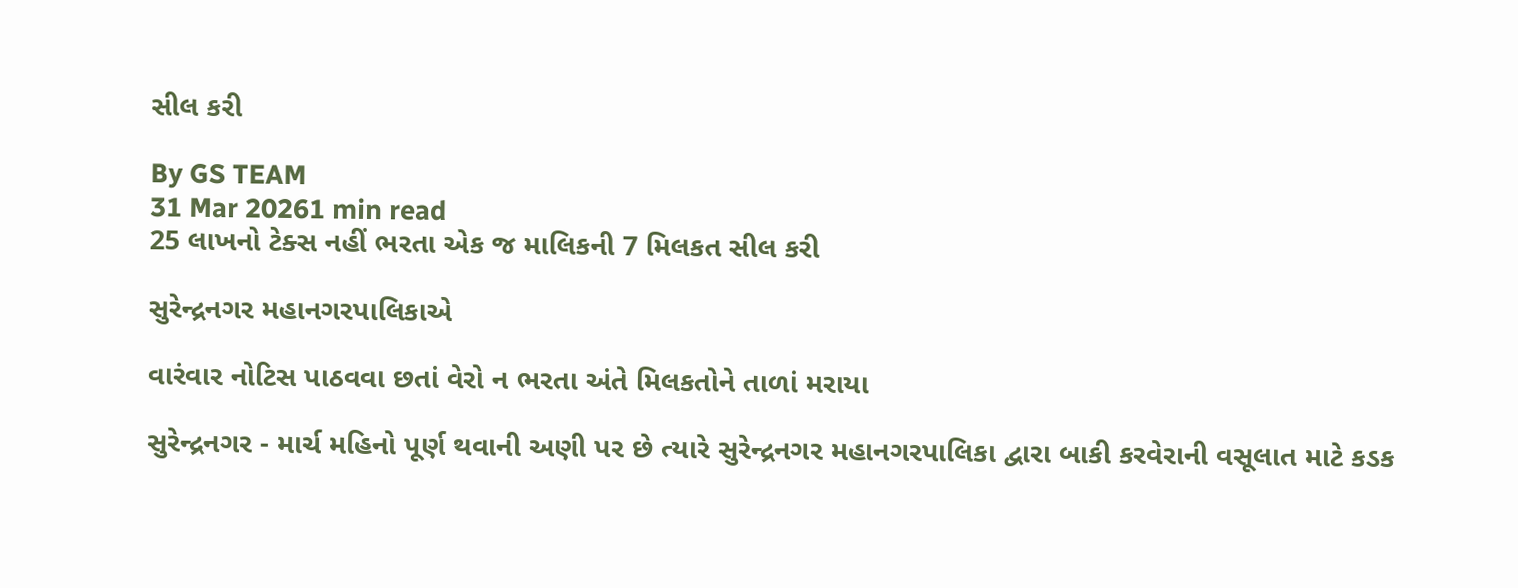સીલ કરી

By GS TEAM
31 Mar 20261 min read
25 લાખનો ટેક્સ નહીં ભરતા એક જ માલિકની 7 મિલકત સીલ કરી

સુરેન્દ્રનગર મહાનગરપાલિકાએ

વારંવાર નોટિસ પાઠવવા છતાં વેરો ન ભરતા અંતે મિલકતોને તાળાં મરાયા

સુરેન્દ્રનગર - માર્ચ મહિનો પૂર્ણ થવાની અણી પર છે ત્યારે સુરેન્દ્રનગર મહાનગરપાલિકા દ્વારા બાકી કરવેરાની વસૂલાત માટે કડક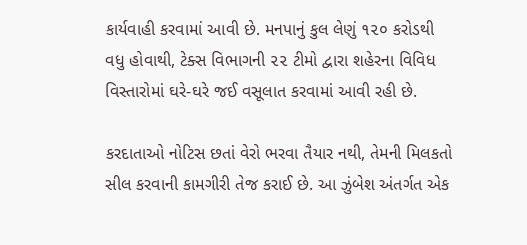કાર્યવાહી કરવામાં આવી છે. મનપાનું કુલ લેણું ૧૨૦ કરોડથી વધુ હોવાથી, ટેક્સ વિભાગની ૨૨ ટીમો દ્વારા શહેરના વિવિધ વિસ્તારોમાં ઘરે-ઘરે જઈ વસૂલાત કરવામાં આવી રહી છે.

કરદાતાઓ નોટિસ છતાં વેરો ભરવા તૈયાર નથી, તેમની મિલકતો સીલ કરવાની કામગીરી તેજ કરાઈ છે. આ ઝુંબેશ અંતર્ગત એક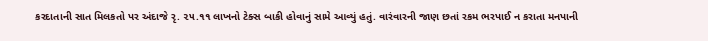કરદાતાની સાત મિલકતો પર અંદાજે રૃ. ૨૫.૧૧ લાખનો ટેક્સ બાકી હોવાનું સામે આવ્યું હતું. વારંવારની જાણ છતાં રકમ ભરપાઈ ન કરાતા મનપાની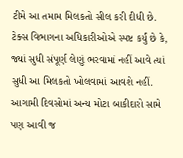ટીમે આ તમામ મિલકતો સીલ કરી દીધી છે. ટેક્સ વિભાગના અધિકારીઓએ સ્પષ્ટ કર્યું છે કે, જ્યાં સુધી સંપૂર્ણ લેણું ભરવામાં નહીં આવે ત્યાં સુધી આ મિલકતો ખોલવામાં આવશે નહીં. આગામી દિવસોમાં અન્ય મોટા બાકીદારો સામે પણ આવી જ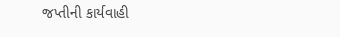જપ્તીની કાર્યવાહી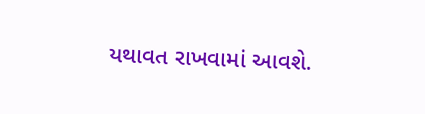યથાવત રાખવામાં આવશે.